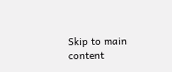Skip to main content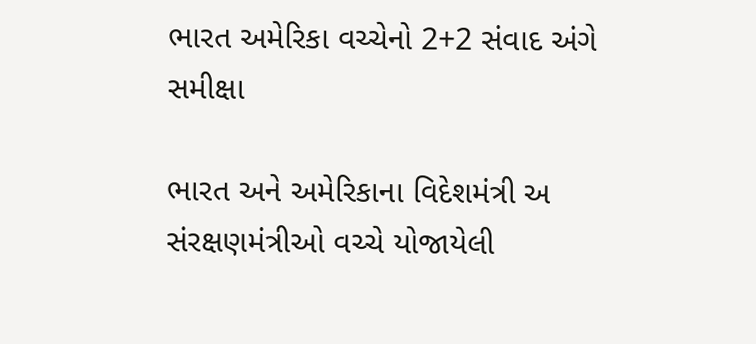ભારત અમેરિકા વચ્ચેનો 2+2 સંવાદ અંગે સમીક્ષા

ભારત અને અમેરિકાના વિદેશમંત્રી અ સંરક્ષણમંત્રીઓ વચ્ચે યોજાયેલી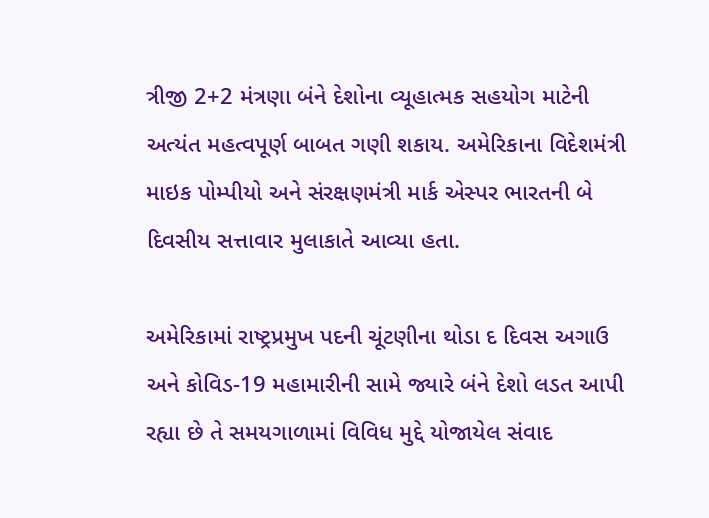ત્રીજી 2+2 મંત્રણા બંને દેશોના વ્યૂહાત્મક સહયોગ માટેની અત્યંત મહત્વપૂર્ણ બાબત ગણી શકાય. અમેરિકાના વિદેશમંત્રી માઇક પોમ્પીયો અને સંરક્ષણમંત્રી માર્ક એસ્પર ભારતની બે દિવસીય સત્તાવાર મુલાકાતે આવ્યા હતા.

અમેરિકામાં રાષ્ટ્રપ્રમુખ પદની ચૂંટણીના થોડા દ દિવસ અગાઉ અને કોવિડ-19 મહામારીની સામે જ્યારે બંને દેશો લડત આપી રહ્યા છે તે સમયગાળામાં વિવિધ મુદ્દે યોજાયેલ સંવાદ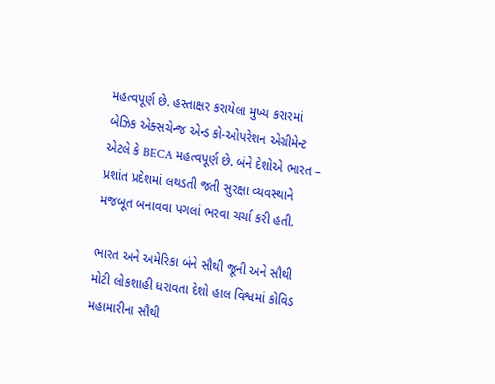મહત્વપૂર્ણ છે. હસ્તાક્ષર કરાયેલા મુખ્ય કરારમાં બેઝિક એક્સચેન્જ એન્ડ કો-ઓપરેશન એગ્રીમેન્ટ એટલે કે BECA મહત્વપૂર્ણ છે. બંને દેશોએ ભારત – પ્રશાંત પ્રદેશમાં લથડતી જતી સુરક્ષા વ્યવસ્થાને મજબૂત બનાવવા પગલાં ભરવા ચર્ચા કરી હતી.

ભારત અને અમેરિકા બંને સૌથી જૂની અને સૌથી મોટી લોકશાહી ધરાવતા દેશો હાલ વિશ્વમાં કોવિડ મહામારીના સૌથી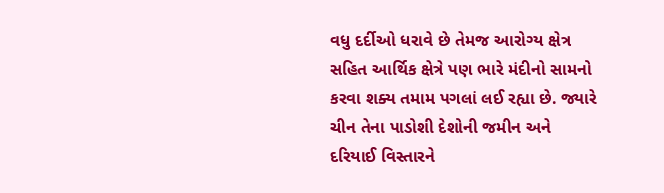વધુ દર્દીઓ ધરાવે છે તેમજ આરોગ્ય ક્ષેત્ર સહિત આર્થિક ક્ષેત્રે પણ ભારે મંદીનો સામનો કરવા શક્ય તમામ પગલાં લઈ રહ્યા છે. જ્યારે ચીન તેના પાડોશી દેશોની જમીન અને દરિયાઈ વિસ્તારને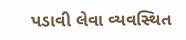પડાવી લેવા વ્યવસ્થિત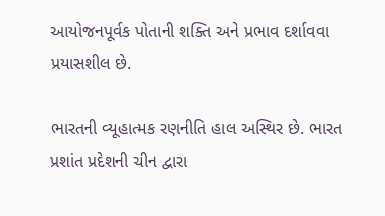આયોજનપૂર્વક પોતાની શક્તિ અને પ્રભાવ દર્શાવવા પ્રયાસશીલ છે.

ભારતની વ્યૂહાત્મક રણનીતિ હાલ અસ્થિર છે. ભારત પ્રશાંત પ્રદેશની ચીન દ્વારા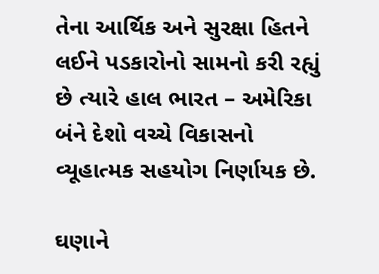તેના આર્થિક અને સુરક્ષા હિતને લઈને પડકારોનો સામનો કરી રહ્યું છે ત્યારે હાલ ભારત – અમેરિકા બંને દેશો વચ્ચે વિકાસનો વ્યૂહાત્મક સહયોગ નિર્ણાયક છે.

ઘણાને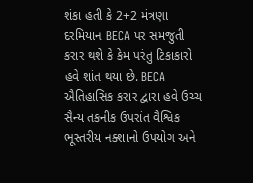શંકા હતી કે 2+2 મંત્રણા દરમિયાન BECA પર સમજુતી કરાર થશે કે કેમ પરંતુ ટિકાકારો હવે શાંત થયા છે. BECA ઐતિહાસિક કરાર દ્વારા હવે ઉચ્ચ સૈન્ય તકનીક ઉપરાંત વૈશ્વિક ભૂસ્તરીય નક્શાનો ઉપયોગ અને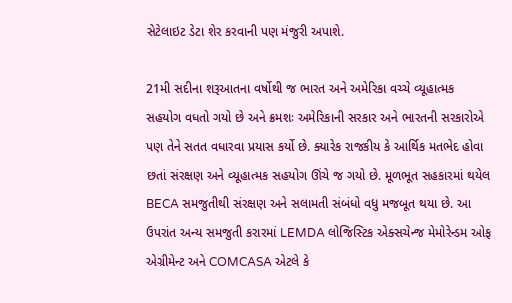સેટેલાઇટ ડેટા શેર કરવાની પણ મંજુરી અપાશે.

21મી સદીના શરૂઆતના વર્ષોથી જ ભારત અને અમેરિકા વચ્ચે વ્યૂહાત્મક સહયોગ વધતો ગયો છે અને ક્રમશઃ અમેરિકાની સરકાર અને ભારતની સરકારોએ પણ તેને સતત વધારવા પ્રયાસ કર્યો છે. ક્યારેક રાજકીય કે આર્થિક મતભેદ હોવા છતાં સંરક્ષણ અને વ્યૂહાત્મક સહયોગ ઊંચે જ ગયો છે. મૂળભૂત સહકારમાં થયેલ BECA સમજુતીથી સંરક્ષણ અને સલામતી સંબંધો વધુ મજબૂત થયા છે. આ ઉપરાંત અન્ય સમજુતી કરારમાં LEMDA લોજિસ્ટિક એક્સચેન્જ મેમોરેન્ડમ ઓફ એગ્રીમેન્ટ અને COMCASA એટલે કે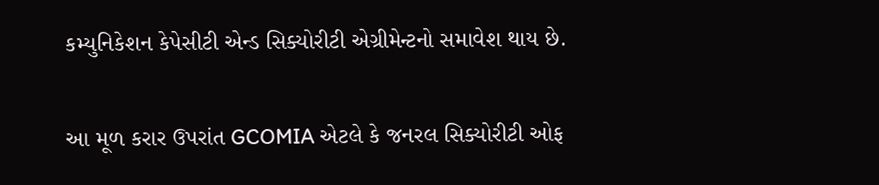કમ્યુનિકેશન કેપેસીટી એન્ડ સિક્યોરીટી એગ્રીમેન્ટનો સમાવેશ થાય છે.

આ મૂળ કરાર ઉપરાંત GCOMIA એટલે કે જનરલ સિક્યોરીટી ઓફ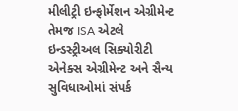મીલીટ્રી ઇન્ફોર્મેશન એગ્રીમેન્ટ તેમજ ISA એટલે ઇન્ડસ્ટ્રીઅલ સિક્યોરીટી એનેક્સ એગ્રીમેન્ટ અને સૈન્ય સુવિધાઓમાં સંપર્ક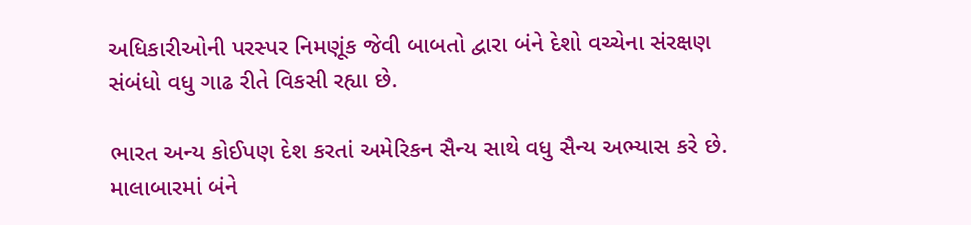અધિકારીઓની પરસ્પર નિમણૂંક જેવી બાબતો દ્વારા બંને દેશો વચ્ચેના સંરક્ષણ સંબંધો વધુ ગાઢ રીતે વિકસી રહ્યા છે.

ભારત અન્ય કોઈપણ દેશ કરતાં અમેરિકન સૈન્ય સાથે વધુ સૈન્ય અભ્યાસ કરે છે. માલાબારમાં બંને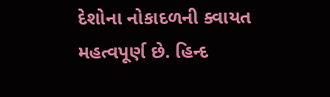દેશોના નોકાદળની ક્વાયત મહત્વપૂર્ણ છે. હિન્દ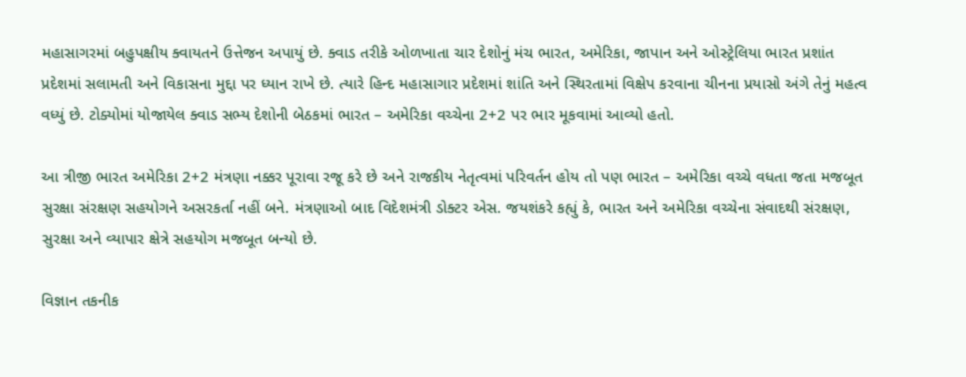મહાસાગરમાં બહુપક્ષીય ક્વાયતને ઉત્તેજન અપાયું છે. ક્વાડ તરીકે ઓળખાતા ચાર દેશોનું મંચ ભારત, અમેરિકા, જાપાન અને ઓસ્ટ્રેલિયા ભારત પ્રશાંત પ્રદેશમાં સલામતી અને વિકાસના મુદ્દા પર ધ્યાન રાખે છે. ત્યારે હિન્દ મહાસાગાર પ્રદેશમાં શાંતિ અને સ્થિરતામાં વિક્ષેપ કરવાના ચીનના પ્રયાસો અંગે તેનું મહત્વ વધ્યું છે. ટોક્યોમાં યોજાયેલ ક્વાડ સભ્ય દેશોની બેઠકમાં ભારત – અમેરિકા વચ્ચેના 2+2 પર ભાર મૂકવામાં આવ્યો હતો.

આ ત્રીજી ભારત અમેરિકા 2+2 મંત્રણા નક્કર પૂરાવા રજૂ કરે છે અને રાજકીય નેતૃત્વમાં પરિવર્તન હોય તો પણ ભારત – અમેરિકા વચ્ચે વધતા જતા મજબૂત સુરક્ષા સંરક્ષણ સહયોગને અસરકર્તા નહીં બને. મંત્રણાઓ બાદ વિદેશમંત્રી ડોક્ટર એસ. જયશંકરે કહ્યું કે, ભારત અને અમેરિકા વચ્ચેના સંવાદથી સંરક્ષણ, સુરક્ષા અને વ્યાપાર ક્ષેત્રે સહયોગ મજબૂત બન્યો છે.

વિજ્ઞાન તકનીક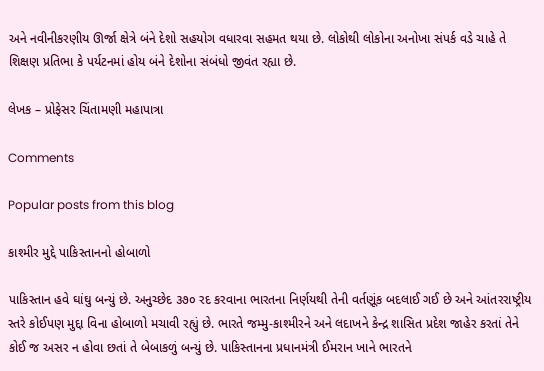અને નવીનીકરણીય ઊર્જા ક્ષેત્રે બંને દેશો સહયોગ વધારવા સહમત થયા છે. લોકોથી લોકોના અનોખા સંપર્ક વડે ચાહે તે શિક્ષણ પ્રતિભા કે પર્યટનમાં હોય બંને દેશોના સંબંધો જીવંત રહ્યા છે.

લેખક – પ્રોફેસર ચિંતામણી મહાપાત્રા

Comments

Popular posts from this blog

કાશ્મીર મુદ્દે પાકિસ્તાનનો હોબાળો

પાકિસ્તાન હવે ઘાંઘુ બન્યું છે. અનુચ્છેદ ૩૭૦ રદ કરવાના ભારતના નિર્ણયથી તેની વર્તણૂંક બદલાઈ ગઈ છે અને આંતરરાષ્ટ્રીય સ્તરે કોઈપણ મુદ્દા વિના હોબાળો મચાવી રહ્યું છે. ભારતે જમ્મુ-કાશ્મીરને અને લદાખને કેન્દ્ર શાસિત પ્રદેશ જાહેર કરતાં તેને કોઈ જ અસર ન હોવા છતાં તે બેબાકળું બન્યું છે. પાકિસ્તાનના પ્રધાનમંત્રી ઈમરાન ખાને ભારતને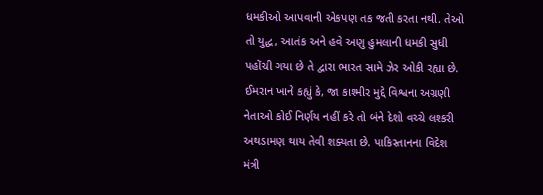ધમકીઓ આપવાની એકપણ તક જતી કરતા નથી. તેઓ તો યુદ્ધ, આતંક અને હવે અણુ હુમલાની ધમકી સુધી પહોંચી ગયા છે તે દ્વારા ભારત સામે ઝેર ઓકી રહ્યા છે. ઈમરાન ખાને કહ્યું કે, જા કાશ્મીર મુદ્દે વિશ્વના અગ્રણી નેતાઓ કોઈ નિર્ણય નહીં કરે તો બંને દેશો વચ્ચે લશ્કરી અથડામણ થાય તેવી શક્યતા છે. પાકિસ્તાનના વિદેશ મંત્રી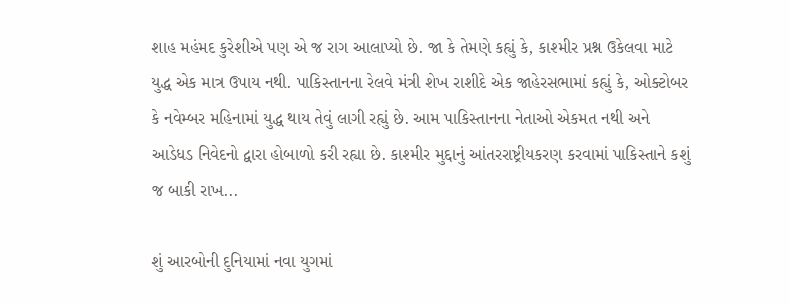શાહ મહંમદ કુરેશીએ પણ એ જ રાગ આલાપ્યો છે. જા કે તેમણે કહ્યું કે, કાશ્મીર પ્રશ્ન ઉકેલવા માટે યુદ્ધ એક માત્ર ઉપાય નથી. પાકિસ્તાનના રેલવે મંત્રી શેખ રાશીદે એક જાહેરસભામાં કહ્યું કે, ઓક્ટોબર કે નવેમ્બર મહિનામાં યુદ્ધ થાય તેવું લાગી રહ્યું છે. આમ પાકિસ્તાનના નેતાઓ એકમત નથી અને આડેધડ નિવેદનો દ્વારા હોબાળો કરી રહ્યા છે. કાશ્મીર મુદ્દાનું આંતરરાષ્ટ્રીયકરણ કરવામાં પાકિસ્તાને કશું જ બાકી રાખ...

શું આરબોની દુનિયામાં નવા યુગમાં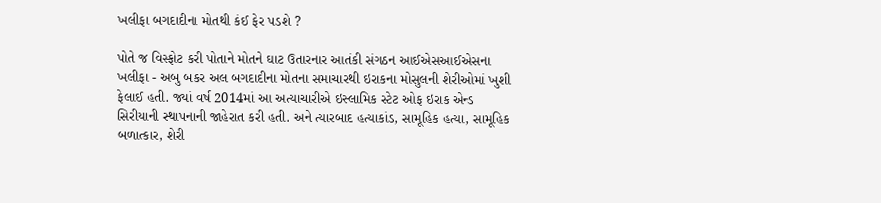ખલીફા બગદાદીના મોતથી કંઈ ફેર પડશે ?

પોતે જ વિસ્ફોટ કરી પોતાને મોતને ઘાટ ઉતારનાર આતંકી સંગઠન આઈએસઆઈએસના ખલીફા - અબુ બકર અલ બગદાદીના મોતના સમાચારથી ઇરાકના મોસુલની શેરીઓમાં ખુશી ફેલાઈ હતી. જ્યાં વર્ષ 2014માં આ અત્યાચારીએ ઇસ્લામિક સ્ટેટ ઓફ ઇરાક એન્ડ સિરીયાની સ્થાપનાની જાહેરાત કરી હતી. અને ત્યારબાદ હત્યાકાંડ, સામૂહિક હત્યા, સામૂહિક બળાત્કાર, શેરી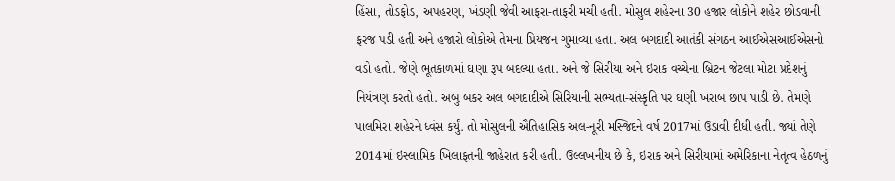હિંસા, તોડફોડ, અપહરણ, ખંડણી જેવી આફરા-તાફરી મચી હતી. મોસુલ શહેરના 30 હજાર લોકોને શહેર છોડવાની ફરજ પડી હતી અને હજારો લોકોએ તેમના પ્રિયજન ગુમાવ્યા હતા. અલ બગદાદી આતંકી સંગઠન આઈએસઆઈએસનો વડો હતો. જેણે ભૂતકાળમાં ઘણા રૂપ બદલ્યા હતા. અને જે સિરીયા અને ઇરાક વચ્ચેના બ્રિટન જેટલા મોટા પ્રદેશનું નિયંત્રણ કરતો હતો. અબુ બકર અલ બગદાદીએ સિરિયાની સભ્યતા-સંસ્કૃતિ પર ઘણી ખરાબ છાપ પાડી છે. તેમણે પાલમિરા શહેરને ધ્વંસ કર્યું. તો મોસુલની ઐતિહાસિક અલ-નૂરી મસ્જિદને વર્ષ 2017માં ઉડાવી દીધી હતી. જ્યાં તેણે 2014માં ઇસ્લામિક ખિલાફતની જાહેરાત કરી હતી. ઉલ્લખનીય છે કે, ઇરાક અને સિરીયામાં અમેરિકાના નેતૃત્વ હેઠળનું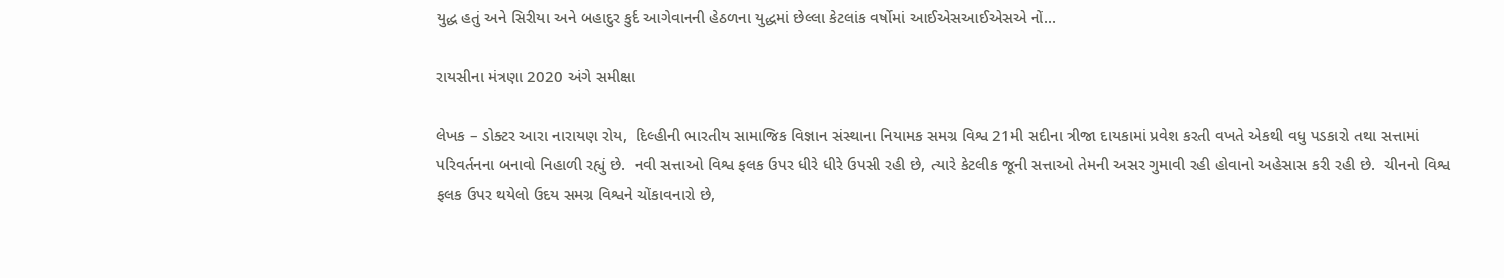યુદ્ધ હતું અને સિરીયા અને બહાદુર કુર્દ આગેવાનની હેઠળના યુદ્ધમાં છેલ્લા કેટલાંક વર્ષોમાં આઈએસઆઈએસએ નોં...

રાયસીના મંત્રણા 2020 અંગે સમીક્ષા

લેખક – ડોક્ટર આરા નારાયણ રોય,  દિલ્હીની ભારતીય સામાજિક વિજ્ઞાન સંસ્થાના નિયામક સમગ્ર વિશ્વ 21મી સદીના ત્રીજા દાયકામાં પ્રવેશ કરતી વખતે એકથી વધુ પડકારો તથા સત્તામાં પરિવર્તનના બનાવો નિહાળી રહ્યું છે.  નવી સત્તાઓ વિશ્વ ફલક ઉપર ધીરે ધીરે ઉપસી રહી છે, ત્યારે કેટલીક જૂની સત્તાઓ તેમની અસર ગુમાવી રહી હોવાનો અહેસાસ કરી રહી છે.  ચીનનો વિશ્વ ફલક ઉપર થયેલો ઉદય સમગ્ર વિશ્વને ચોંકાવનારો છે,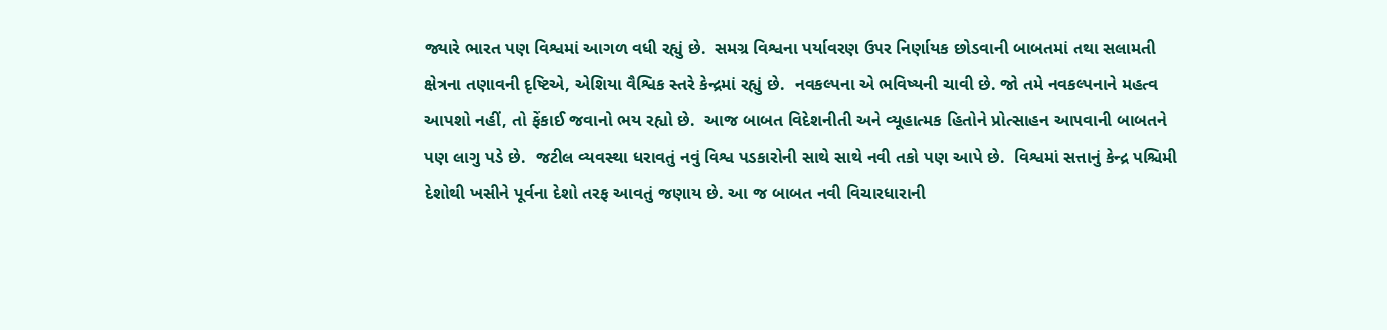જ્યારે ભારત પણ વિશ્વમાં આગળ વધી રહ્યું છે.  સમગ્ર વિશ્વના પર્યાવરણ ઉપર નિર્ણાયક છોડવાની બાબતમાં તથા સલામતી ક્ષેત્રના તણાવની દૃષ્ટિએ, એશિયા વૈશ્વિક સ્તરે કેન્દ્રમાં રહ્યું છે.  નવકલ્પના એ ભવિષ્યની ચાવી છે. જો તમે નવકલ્પનાને મહત્વ આપશો નહીં, તો ફેંકાઈ જવાનો ભય રહ્યો છે.  આજ બાબત વિદેશનીતી અને વ્યૂહાત્મક હિતોને પ્રોત્સાહન આપવાની બાબતને પણ લાગુ પડે છે.  જટીલ વ્યવસ્થા ધરાવતું નવું વિશ્વ પડકારોની સાથે સાથે નવી તકો પણ આપે છે.  વિશ્વમાં સત્તાનું કેન્દ્ર પશ્ચિમી દેશોથી ખસીને પૂર્વના દેશો તરફ આવતું જણાય છે. આ જ બાબત નવી વિચારધારાની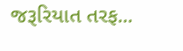જરૂરિયાત તરફ...